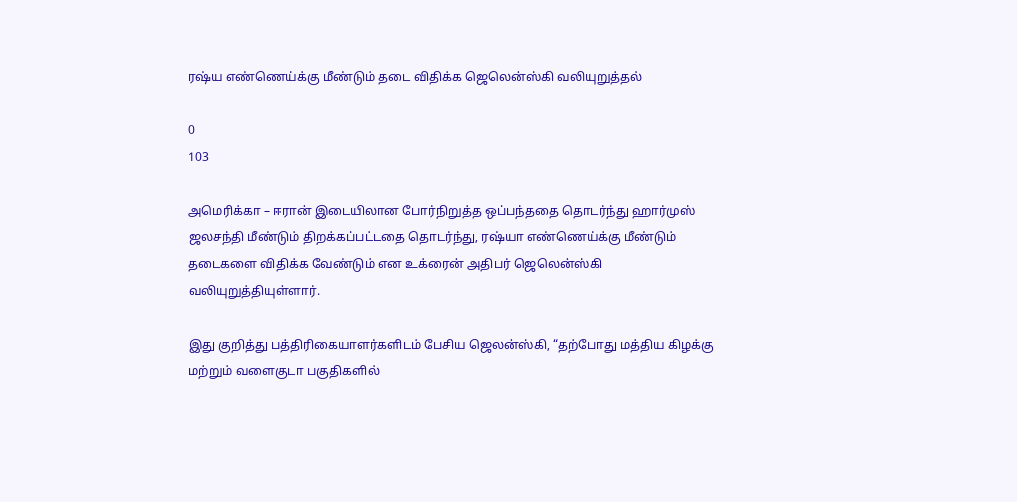ரஷ்ய எண்ணெய்க்கு மீண்டும் தடை விதிக்க ஜெலென்ஸ்கி வலியுறுத்தல்

0
103

அமெரிக்கா – ஈரான் இடையிலான போர்நிறுத்த ஒப்பந்ததை தொடர்ந்து ஹார்முஸ் ஜலசந்தி மீண்டும் திறக்கப்பட்டதை தொடர்ந்து, ரஷ்யா எண்ணெய்க்கு மீண்டும் தடைகளை விதிக்க வேண்டும் என உக்ரைன் அதிபர் ஜெலென்ஸ்கி வலியுறுத்தியுள்ளார்.

இது குறித்து பத்திரிகையாளர்களிடம் பேசிய ஜெலன்ஸ்கி, “தற்போது மத்திய கிழக்கு மற்றும் வளைகுடா பகுதிகளில்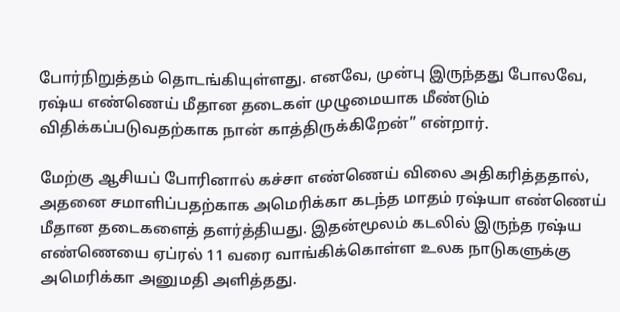போர்நிறுத்தம் தொடங்கியுள்ளது. எனவே, முன்பு இருந்தது போலவே, ரஷ்ய எண்ணெய் மீதான தடைகள் முழுமையாக மீண்டும் விதிக்கப்படுவதற்காக நான் காத்திருக்கிறேன்” என்றார்.

மேற்கு ஆசியப் போரினால் கச்சா எண்ணெய் விலை அதிகரித்ததால், அதனை சமாளிப்பதற்காக அமெரிக்கா கடந்த மாதம் ரஷ்யா எண்ணெய் மீதான தடைகளைத் தளர்த்தியது. இதன்மூலம் கடலில் இருந்த ரஷ்ய எண்ணெயை ஏப்ரல் 11 வரை வாங்கிக்கொள்ள உலக நாடுகளுக்கு அமெரிக்கா அனுமதி அளித்தது.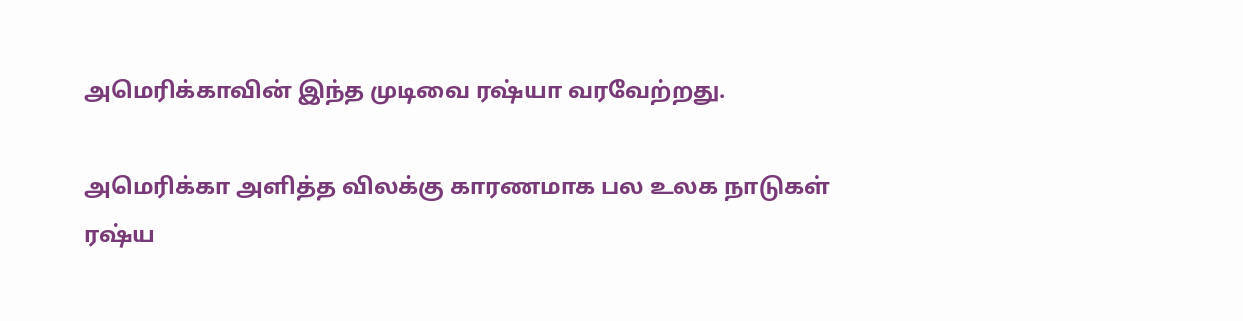அமெரிக்காவின் இந்த முடிவை ரஷ்யா வரவேற்றது.

அமெரிக்கா அளித்த விலக்கு காரணமாக பல உலக நாடுகள் ரஷ்ய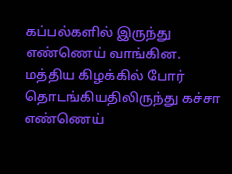கப்பல்களில் இருந்து எண்ணெய் வாங்கின. மத்திய கிழக்கில் போர் தொடங்கியதிலிருந்து கச்சா எண்ணெய்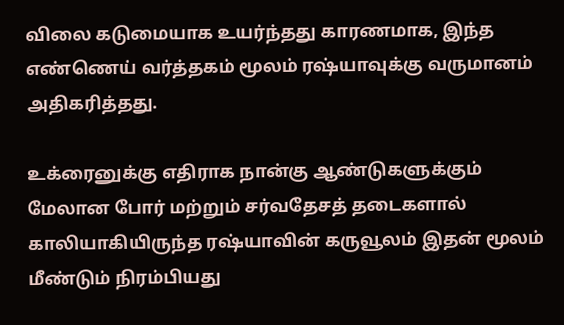விலை கடுமையாக உயர்ந்தது காரணமாக, இந்த எண்ணெய் வர்த்தகம் மூலம் ரஷ்யாவுக்கு வருமானம் அதிகரித்தது.

உக்ரைனுக்கு எதிராக நான்கு ஆண்டுகளுக்கும் மேலான போர் மற்றும் சர்வதேசத் தடைகளால் காலியாகியிருந்த ரஷ்யாவின் கருவூலம் இதன் மூலம் மீண்டும் நிரம்பியது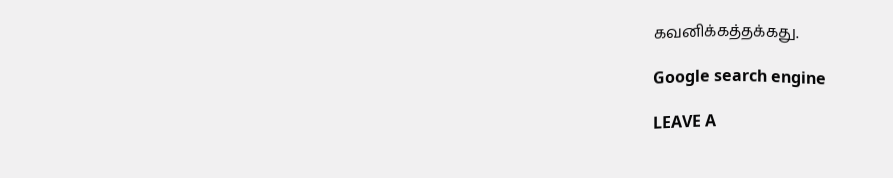கவனிக்கத்தக்கது.

Google search engine

LEAVE A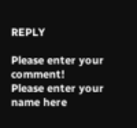REPLY

Please enter your comment!
Please enter your name here